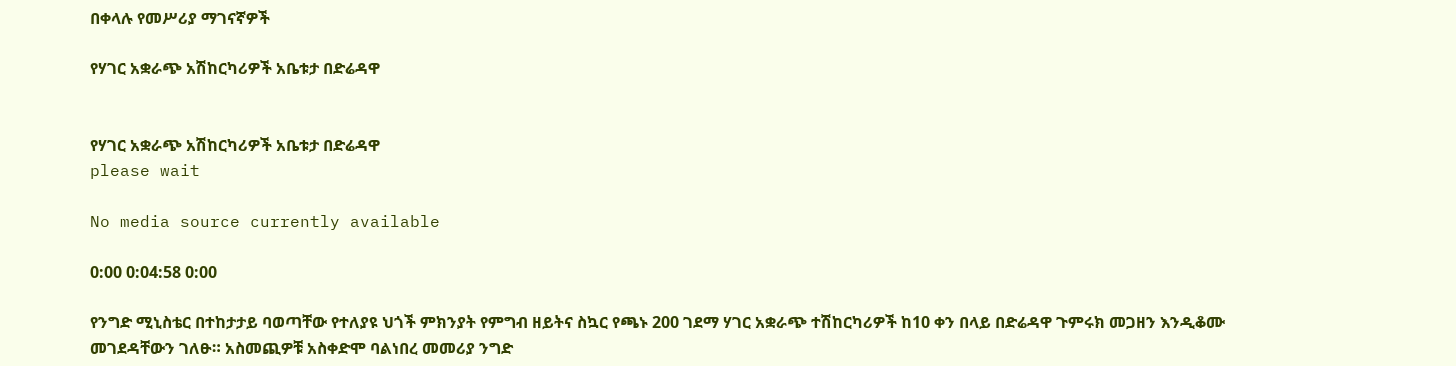በቀላሉ የመሥሪያ ማገናኛዎች

የሃገር አቋራጭ አሽከርካሪዎች አቤቱታ በድሬዳዋ


የሃገር አቋራጭ አሽከርካሪዎች አቤቱታ በድሬዳዋ
please wait

No media source currently available

0:00 0:04:58 0:00

የንግድ ሚኒስቴር በተከታታይ ባወጣቸው የተለያዩ ህጎች ምክንያት የምግብ ዘይትና ስኳር የጫኑ 200 ገደማ ሃገር አቋራጭ ተሽከርካሪዎች ከ10 ቀን በላይ በድሬዳዋ ጉምሩክ መጋዘን እንዲቆሙ መገደዳቸውን ገለፁ። አስመጪዎቹ አስቀድሞ ባልነበረ መመሪያ ንግድ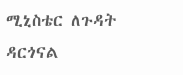ሚኒስቴር ለጉዳት ዳርጎናል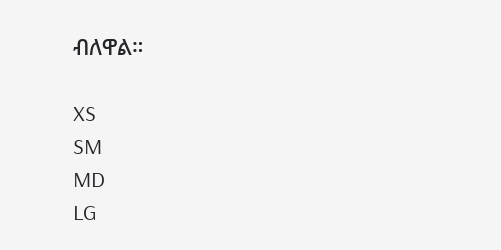ብለዋል።

XS
SM
MD
LG